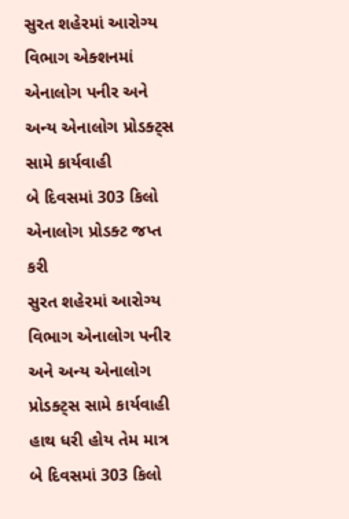સુરત શહેરમાં આરોગ્ય વિભાગ એક્શનમાં
એનાલોગ પનીર અને અન્ય એનાલોગ પ્રોડક્ટ્સ સામે કાર્યવાહી
બે દિવસમાં 303 કિલો એનાલોગ પ્રોડક્ટ જપ્ત કરી
સુરત શહેરમાં આરોગ્ય વિભાગ એનાલોગ પનીર અને અન્ય એનાલોગ પ્રોડક્ટ્સ સામે કાર્યવાહી હાથ ધરી હોય તેમ માત્ર બે દિવસમાં 303 કિલો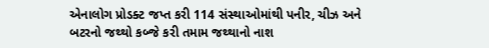એનાલોગ પ્રોડક્ટ જપ્ત કરી 114 સંસ્થાઓમાંથી પનીર, ચીઝ અને બટરનો જથ્થો કબ્જે કરી તમામ જથ્થાનો નાશ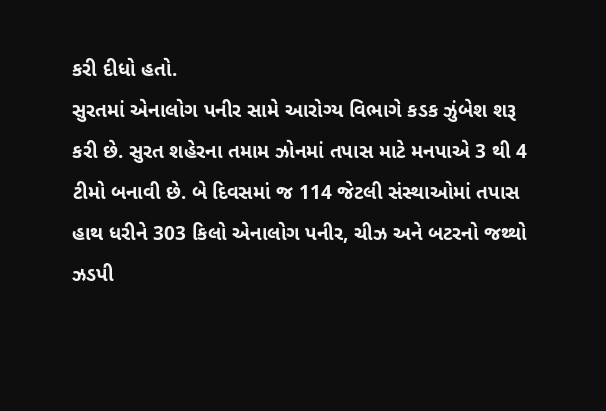કરી દીધો હતો.
સુરતમાં એનાલોગ પનીર સામે આરોગ્ય વિભાગે કડક ઝુંબેશ શરૂ કરી છે. સુરત શહેરના તમામ ઝોનમાં તપાસ માટે મનપાએ 3 થી 4 ટીમો બનાવી છે. બે દિવસમાં જ 114 જેટલી સંસ્થાઓમાં તપાસ હાથ ધરીને 303 કિલો એનાલોગ પનીર, ચીઝ અને બટરનો જથ્થો ઝડપી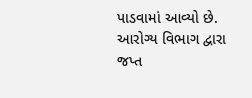પાડવામાં આવ્યો છે. આરોગ્ય વિભાગ દ્વારા જપ્ત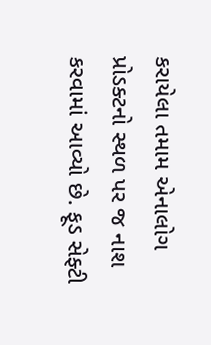કરાયેલા તમામ એનાલોગ પ્રોડક્ટનો સ્થળ પર જ નાશ કરવામાં આવ્યો છે. ફૂડ સેફ્ટી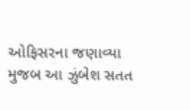ઓફિસરના જણાવ્યા મુજબ આ ઝુંબેશ સતત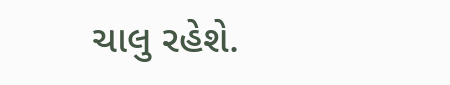ચાલુ રહેશે.